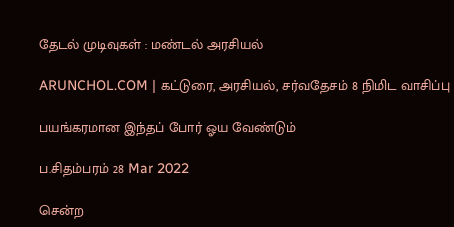தேடல் முடிவுகள் : மண்டல் அரசியல்

ARUNCHOL.COM | கட்டுரை, அரசியல், சர்வதேசம் 8 நிமிட வாசிப்பு

பயங்கரமான இந்தப் போர் ஓய வேண்டும்

ப.சிதம்பரம் 28 Mar 2022

சென்ற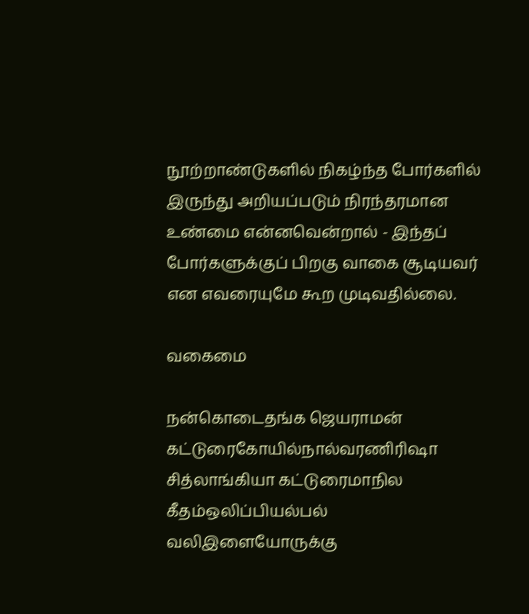நூற்றாண்டுகளில் நிகழ்ந்த போர்களில் இருந்து அறியப்படும் நிரந்தரமான உண்மை என்னவென்றால் - இந்தப் போர்களுக்குப் பிறகு வாகை சூடியவர் என எவரையுமே கூற முடிவதில்லை.

வகைமை

நன்கொடைதங்க ஜெயராமன் கட்டுரைகோயில்நால்வரணிரிஷா சித்லாங்கியா கட்டுரைமாநில கீதம்ஒலிப்பியல்பல் வலிஇளையோருக்கு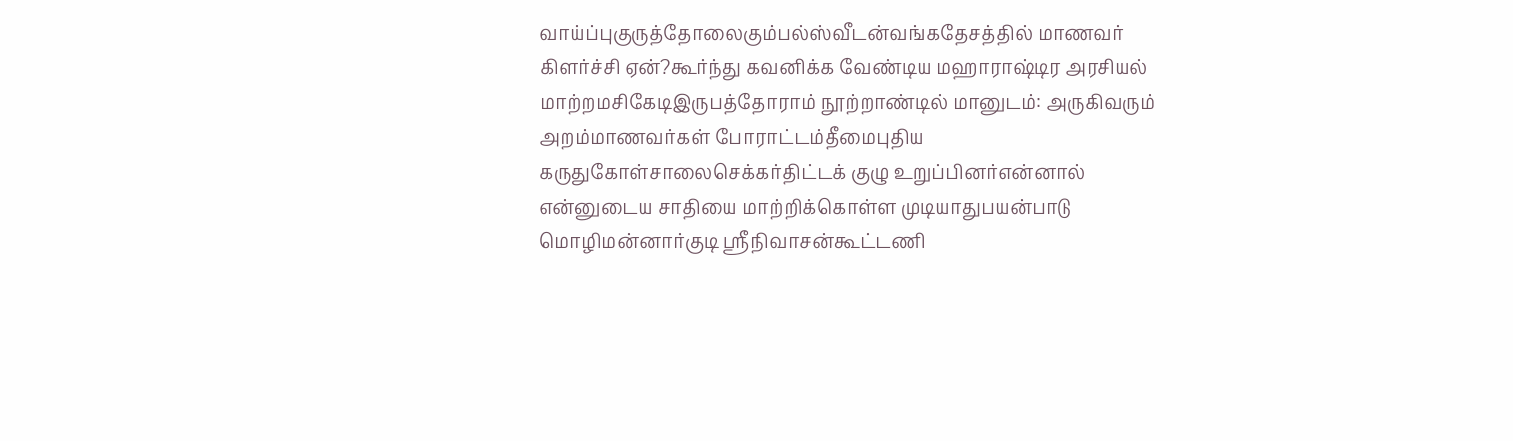வாய்ப்புகுருத்தோலைகும்பல்ஸ்வீடன்வங்கதேசத்தில் மாணவர் கிளர்ச்சி ஏன்?கூர்ந்து கவனிக்க வேண்டிய மஹாராஷ்டிர அரசியல் மாற்றமசிகேடிஇருபத்தோராம் நூற்றாண்டில் மானுடம்: அருகிவரும் அறம்மாணவர்கள் போராட்டம்தீமைபுதிய கருதுகோள்சாலைசெக்கர்திட்டக் குழு உறுப்பினர்என்னால் என்னுடைய சாதியை மாற்றிக்கொள்ள முடியாதுபயன்பாடு மொழிமன்னார்குடி ஸ்ரீநிவாசன்கூட்டணி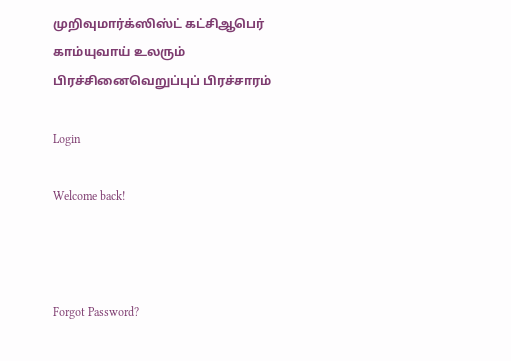முறிவுமார்க்ஸிஸ்ட் கட்சிஆபெர் காம்யுவாய் உலரும் பிரச்சினைவெறுப்புப் பிரச்சாரம்

Login

Welcome back!



Forgot Password?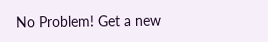No Problem! Get a new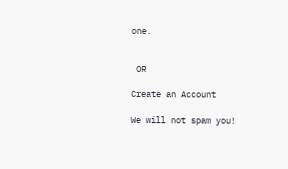one.


 OR

Create an Account

We will not spam you!